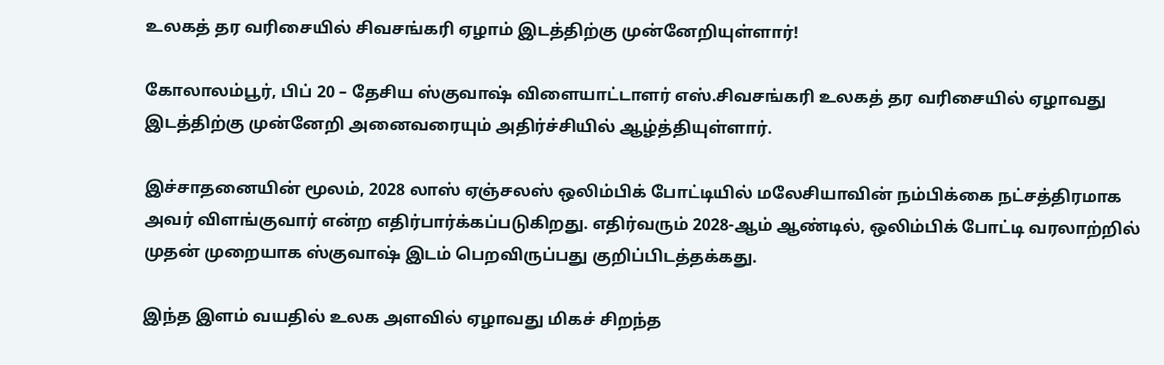உலகத் தர வரிசையில் சிவசங்கரி ஏழாம் இடத்திற்கு முன்னேறியுள்ளார்!

கோலாலம்பூர், பிப் 20 – தேசிய ஸ்குவாஷ் விளையாட்டாளர் எஸ்.சிவசங்கரி உலகத் தர வரிசையில் ஏழாவது இடத்திற்கு முன்னேறி அனைவரையும் அதிர்ச்சியில் ஆழ்த்தியுள்ளார்.

இச்சாதனையின் மூலம், 2028 லாஸ் ஏஞ்சலஸ் ஒலிம்பிக் போட்டியில் மலேசியாவின் நம்பிக்கை நட்சத்திரமாக அவர் விளங்குவார் என்ற எதிர்பார்க்கப்படுகிறது. எதிர்வரும் 2028-ஆம் ஆண்டில், ஒலிம்பிக் போட்டி வரலாற்றில் முதன் முறையாக ஸ்குவாஷ் இடம் பெறவிருப்பது குறிப்பிடத்தக்கது.

இந்த இளம் வயதில் உலக அளவில் ஏழாவது மிகச் சிறந்த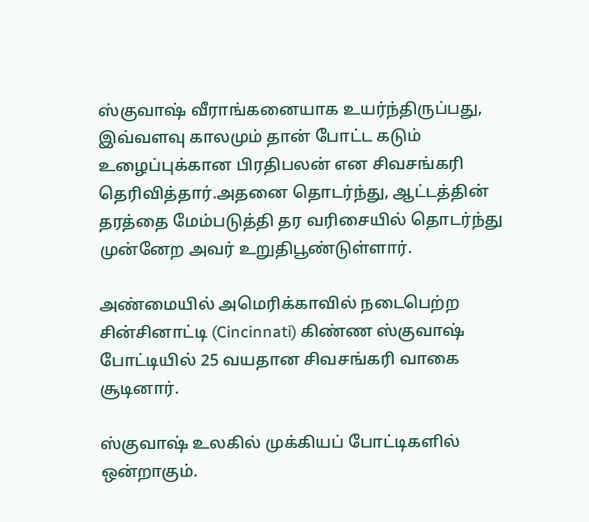ஸ்குவாஷ் வீராங்கனையாக உயர்ந்திருப்பது, இவ்வளவு காலமும் தான் போட்ட கடும் உழைப்புக்கான பிரதிபலன் என சிவசங்கரி தெரிவித்தார்.அதனை தொடர்ந்து, ஆட்டத்தின் தரத்தை மேம்படுத்தி தர வரிசையில் தொடர்ந்து முன்னேற அவர் உறுதிபூண்டுள்ளார்.

அண்மையில் அமெரிக்காவில் நடைபெற்ற சின்சினாட்டி (Cincinnati) கிண்ண ஸ்குவாஷ் போட்டியில் 25 வயதான சிவசங்கரி வாகை சூடினார்.

ஸ்குவாஷ் உலகில் முக்கியப் போட்டிகளில் ஒன்றாகும்.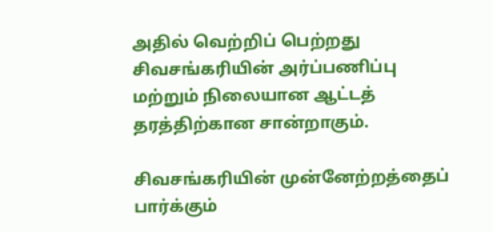அதில் வெற்றிப் பெற்றது சிவசங்கரியின் அர்ப்பணிப்பு மற்றும் நிலையான ஆட்டத் தரத்திற்கான சான்றாகும்.

சிவசங்கரியின் முன்னேற்றத்தைப் பார்க்கும்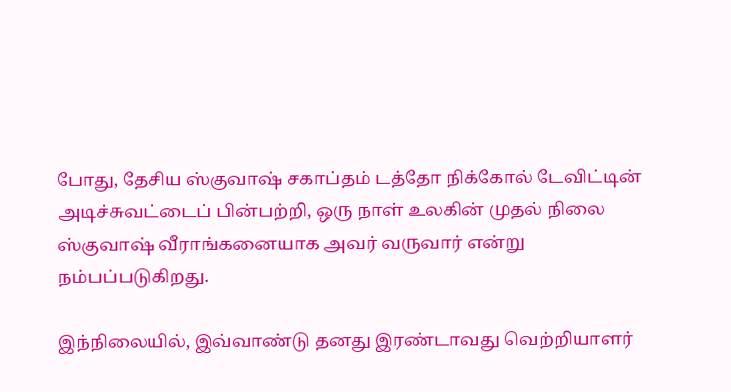போது, தேசிய ஸ்குவாஷ் சகாப்தம் டத்தோ நிக்கோல் டேவிட்டின் அடிச்சுவட்டைப் பின்பற்றி, ஒரு நாள் உலகின் முதல் நிலை ஸ்குவாஷ் வீராங்கனையாக அவர் வருவார் என்று நம்பப்படுகிறது.

இந்நிலையில், இவ்வாண்டு தனது இரண்டாவது வெற்றியாளர்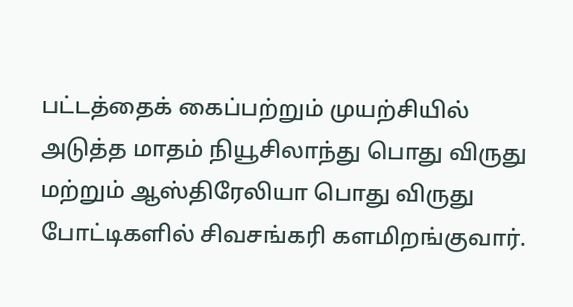பட்டத்தைக் கைப்பற்றும் முயற்சியில் அடுத்த மாதம் நியூசிலாந்து பொது விருது மற்றும் ஆஸ்திரேலியா பொது விருது போட்டிகளில் சிவசங்கரி களமிறங்குவார்.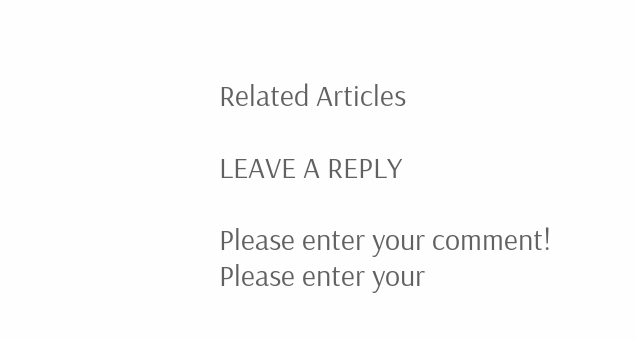Related Articles

LEAVE A REPLY

Please enter your comment!
Please enter your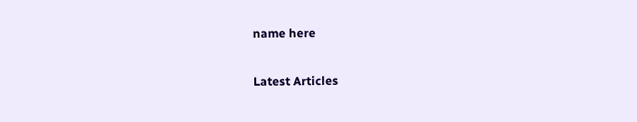name here

Latest Articles